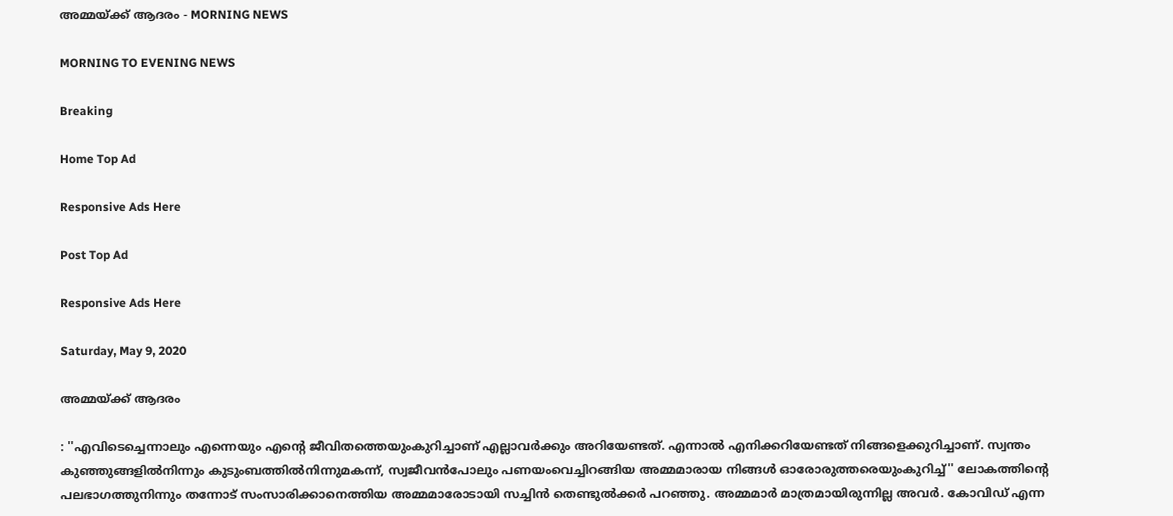അമ്മയ്ക്ക് ആദരം - MORNING NEWS

MORNING TO EVENING NEWS

Breaking

Home Top Ad

Responsive Ads Here

Post Top Ad

Responsive Ads Here

Saturday, May 9, 2020

അമ്മയ്ക്ക് ആദരം

: ''എവിടെച്ചെന്നാലും എന്നെയും എന്റെ ജീവിതത്തെയുംകുറിച്ചാണ് എല്ലാവർക്കും അറിയേണ്ടത്. എന്നാൽ എനിക്കറിയേണ്ടത് നിങ്ങളെക്കുറിച്ചാണ്. സ്വന്തം കുഞ്ഞുങ്ങളിൽനിന്നും കുടുംബത്തിൽനിന്നുമകന്ന്, സ്വജീവൻപോലും പണയംവെച്ചിറങ്ങിയ അമ്മമാരായ നിങ്ങൾ ഓരോരുത്തരെയുംകുറിച്ച്'' ലോകത്തിന്റെ പലഭാഗത്തുനിന്നും തന്നോട് സംസാരിക്കാനെത്തിയ അമ്മമാരോടായി സച്ചിൻ തെണ്ടുൽക്കർ പറഞ്ഞു. അമ്മമാർ മാത്രമായിരുന്നില്ല അവർ. കോവിഡ് എന്ന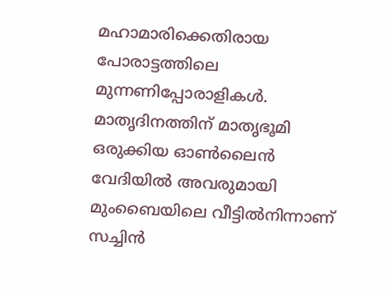മഹാമാരിക്കെതിരായ പോരാട്ടത്തിലെ മുന്നണിപ്പോരാളികൾ. മാതൃദിനത്തിന് മാതൃഭൂമി ഒരുക്കിയ ഓൺലൈൻ വേദിയിൽ അവരുമായി മുംബൈയിലെ വീട്ടിൽനിന്നാണ് സച്ചിൻ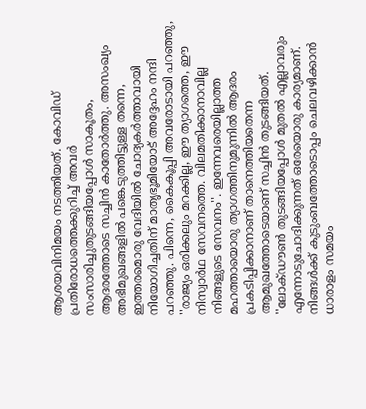ആശയവിനിമയം നടത്തിയത്. കോവിഡ് പ്രതിരോധത്തെക്കുറിച്ച് അവർ സംസാരിച്ചുതുടങ്ങിയപ്പോൾ സാകൂതം, ആദരത്തോടെ സച്ചിൻ കാതോർത്തു. അസംഖ്യം അഭിമുഖങ്ങളിൽ പങ്കെടുത്തിട്ടുള്ള തന്നെ, ഇത്തരമൊരു വേദിയിൽ ചോദ്യകർത്താവായി നിയോഗിച്ചതിന് മാതൃഭൂമിയോട് അദ്ദേഹം നന്ദി പറഞ്ഞു. പിന്നെ, കൈകൂപ്പി അവരോടായി പറഞ്ഞു, ''രാജ്യം ഒരിക്കലും മറക്കില്ല, ഈ ത്യാഗത്തെ, ഈ നിസ്വാർഥ സേവനത്തെ. വിലമതിക്കാനാവില്ല നിങ്ങളുടെ സേവനം''. ഇന്നേവരെയില്ലാത്ത മഹത്തായൊരു ത്യാഗത്തിനുമുന്നിൽ ആദരം പ്രകടിപ്പിക്കാനാണ് താനെത്തിയതെന്ന ആമുഖത്തോടെയാണ് സച്ചിൻ തുടങ്ങിയത്. ''ലോക്ഡൗൺ തുടങ്ങിയപ്പോൾ മുതൽ എല്ലാവരും എന്നോടുചോദിക്കുന്നത് ഒരേയൊരു കാര്യമാണ്. നിങ്ങൾക്ക് കുടുംബത്തോടൊപ്പം ചെലവഴിക്കാൻ ധാരാളം സമയം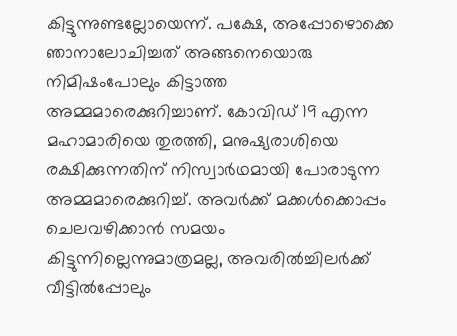കിട്ടുന്നുണ്ടല്ലോയെന്ന്. പക്ഷേ, അപ്പോഴൊക്കെ ഞാനാലോചിച്ചത് അങ്ങനെയൊരു നിമിഷംപോലും കിട്ടാത്ത അമ്മമാരെക്കുറിച്ചാണ്. കോവിഡ് 19 എന്ന മഹാമാരിയെ തുരത്തി, മനുഷ്യരാശിയെ രക്ഷിക്കുന്നതിന് നിസ്വാർഥമായി പോരാടുന്ന അമ്മമാരെക്കുറിച്ച്. അവർക്ക് മക്കൾക്കൊപ്പം ചെലവഴിക്കാൻ സമയം കിട്ടുന്നില്ലെന്നുമാത്രമല്ല, അവരിൽച്ചിലർക്ക് വീട്ടിൽപ്പോലും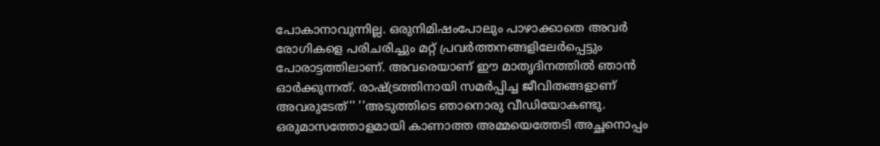പോകാനാവുന്നില്ല. ഒരുനിമിഷംപോലും പാഴാക്കാതെ അവർ രോഗികളെ പരിചരിച്ചും മറ്റ് പ്രവർത്തനങ്ങളിലേർപ്പെട്ടും പോരാട്ടത്തിലാണ്. അവരെയാണ് ഈ മാതൃദിനത്തിൽ ഞാൻ ഓർക്കുന്നത്. രാഷ്ട്രത്തിനായി സമർപ്പിച്ച ജീവിതങ്ങളാണ് അവരുടേത്'' ''അടുത്തിടെ ഞാനൊരു വീഡിയോകണ്ടു. ഒരുമാസത്തോളമായി കാണാത്ത അമ്മയെത്തേടി അച്ഛനൊപ്പം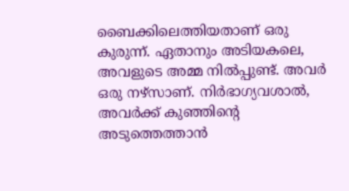ബൈക്കിലെത്തിയതാണ് ഒരു കുരുന്ന്. ഏതാനും അടിയകലെ, അവളുടെ അമ്മ നിൽപ്പുണ്ട്. അവർ ഒരു നഴ്സാണ്. നിർഭാഗ്യവശാൽ, അവർക്ക് കുഞ്ഞിന്റെ അടുത്തെത്താൻ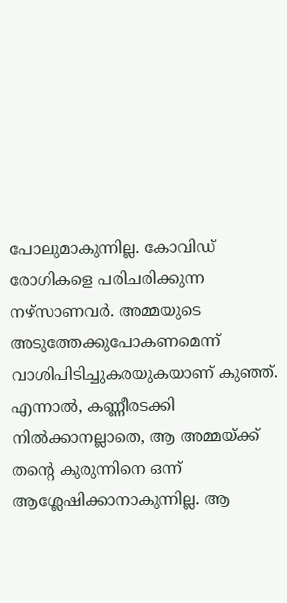പോലുമാകുന്നില്ല. കോവിഡ് രോഗികളെ പരിചരിക്കുന്ന നഴ്സാണവർ. അമ്മയുടെ അടുത്തേക്കുപോകണമെന്ന് വാശിപിടിച്ചുകരയുകയാണ് കുഞ്ഞ്. എന്നാൽ, കണ്ണീരടക്കി നിൽക്കാനല്ലാതെ, ആ അമ്മയ്ക്ക് തന്റെ കുരുന്നിനെ ഒന്ന് ആശ്ലേഷിക്കാനാകുന്നില്ല. ആ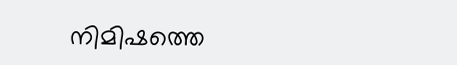നിമിഷത്തെ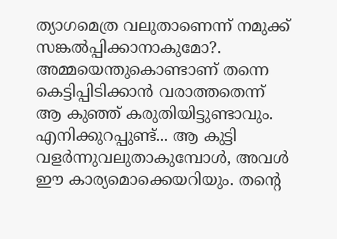ത്യാഗമെത്ര വലുതാണെന്ന് നമുക്ക് സങ്കൽപ്പിക്കാനാകുമോ?. അമ്മയെന്തുകൊണ്ടാണ് തന്നെ കെട്ടിപ്പിടിക്കാൻ വരാത്തതെന്ന് ആ കുഞ്ഞ് കരുതിയിട്ടുണ്ടാവും. എനിക്കുറപ്പുണ്ട്... ആ കുട്ടി വളർന്നുവലുതാകുമ്പോൾ, അവൾ ഈ കാര്യമൊക്കെയറിയും. തന്റെ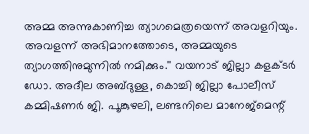അമ്മ അന്നുകാണിച്ച ത്യാഗമെത്രയെന്ന് അവളറിയും. അവളന്ന് അഭിമാനത്തോടെ, അമ്മയുടെ ത്യാഗത്തിനുമുന്നിൽ നമിക്കും.'' വയനാട് ജില്ലാ കളക്ടർ ഡോ. അദീല അബ്ദുള്ള, കൊച്ചി ജില്ലാ പോലീസ് കമ്മിഷണർ ജി. പൂങ്കുഴലി, ലണ്ടനിലെ മാനേജ്മെന്റ്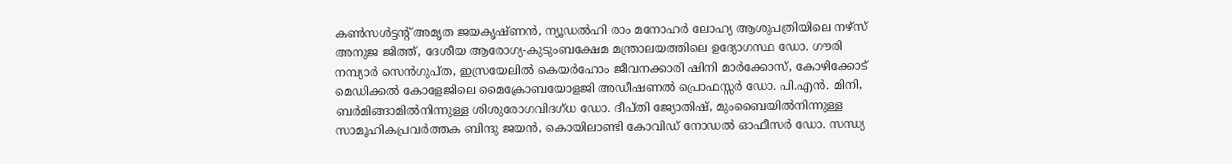കൺസൾട്ടന്റ് അമൃത ജയകൃഷ്ണൻ, ന്യൂഡൽഹി രാം മനോഹർ ലോഹ്യ ആശുപത്രിയിലെ നഴ്സ് അനുജ ജിത്ത്, ദേശീയ ആരോഗ്യ-കുടുംബക്ഷേമ മന്ത്രാലയത്തിലെ ഉദ്യോഗസ്ഥ ഡോ. ഗൗരി നമ്പ്യാർ സെൻഗുപ്ത, ഇസ്രയേലിൽ കെയർഹോം ജീവനക്കാരി ഷിനി മാർക്കോസ്, കോഴിക്കോട് മെഡിക്കൽ കോളേജിലെ മൈക്രോബയോളജി അഡീഷണൽ പ്രൊഫസ്സർ ഡോ. പി.എൻ. മിനി, ബർമിങ്ങാമിൽനിന്നുള്ള ശിശുരോഗവിദഗ്ധ ഡോ. ദീപ്തി ജ്യോതിഷ്, മുംബൈയിൽനിന്നുള്ള സാമൂഹികപ്രവർത്തക ബിന്ദു ജയൻ, കൊയിലാണ്ടി കോവിഡ് നോഡൽ ഓഫീസർ ഡോ. സന്ധ്യ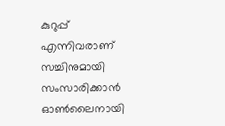കുറുപ്പ് എന്നിവരാണ് സച്ചിനുമായി സംസാരിക്കാൻ ഓൺലൈനായി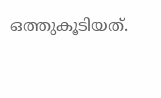ഒത്തുകൂടിയത്.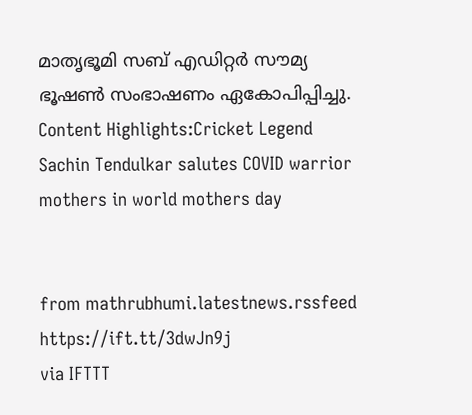മാതൃഭൂമി സബ് എഡിറ്റർ സൗമ്യ ഭൂഷൺ സംഭാഷണം ഏകോപിപ്പിച്ചു. Content Highlights:Cricket Legend Sachin Tendulkar salutes COVID warrior mothers in world mothers day


from mathrubhumi.latestnews.rssfeed https://ift.tt/3dwJn9j
via IFTTT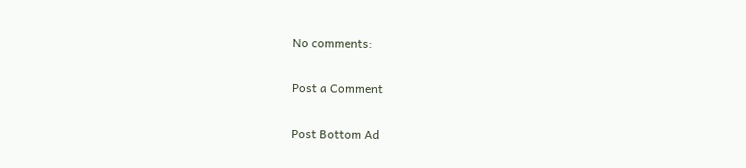No comments:

Post a Comment

Post Bottom Ad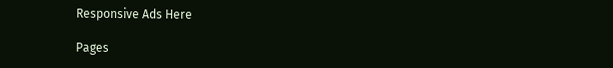Responsive Ads Here

Pages